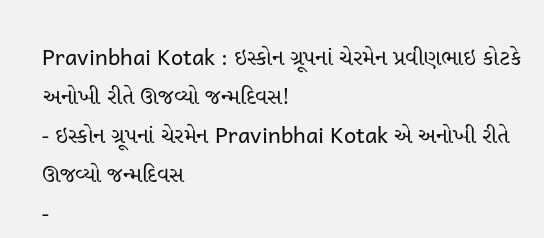Pravinbhai Kotak : ઇસ્કોન ગ્રૂપનાં ચેરમેન પ્રવીણભાઇ કોટકે અનોખી રીતે ઊજવ્યો જન્મદિવસ!
- ઇસ્કોન ગ્રૂપનાં ચેરમેન Pravinbhai Kotak એ અનોખી રીતે ઊજવ્યો જન્મદિવસ
-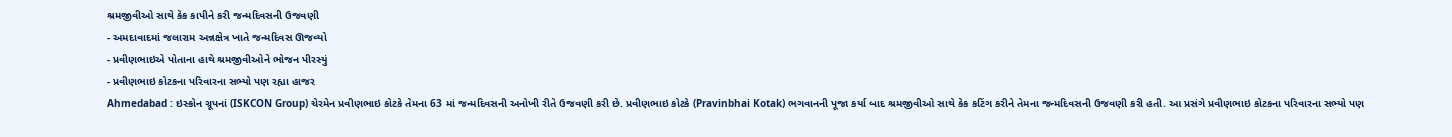શ્રમજીવીઓ સાથે કેક કાપીને કરી જન્મદિવસની ઉજવણી
- અમદાવાદમાં જલારામ અન્નક્ષેત્ર ખાતે જન્મદિવસ ઊજવ્યો
- પ્રવીણભાઇએ પોતાના હાથે શ્રમજીવીઓને ભોજન પીરસ્યું
- પ્રવીણભાઇ કોટકના પરિવારના સભ્યો પણ રહ્યા હાજર
Ahmedabad : ઇસ્કોન ગ્રૂપનાં (ISKCON Group) ચેરમેન પ્રવીણભાઇ કોટકે તેમના 63 માં જન્મદિવસની અનોખી રીતે ઉજવણી કરી છે. પ્રવીણભાઇ કોટકે (Pravinbhai Kotak) ભગવાનની પૂજા કર્યા બાદ શ્રમજીવીઓ સાથે કેક કટિંગ કરીને તેમના જન્મદિવસની ઉજવણી કરી હતી. આ પ્રસંગે પ્રવીણભાઇ કોટકના પરિવારના સભ્યો પણ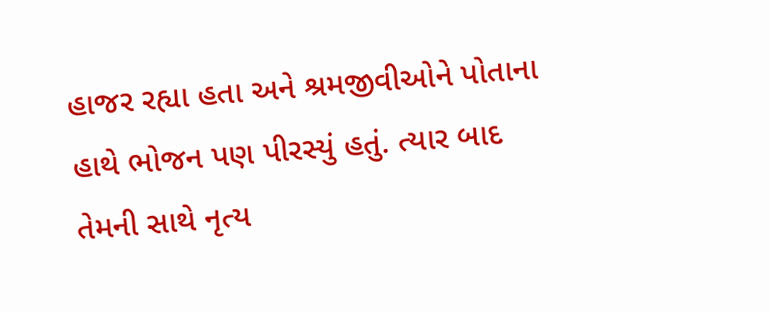હાજર રહ્યા હતા અને શ્રમજીવીઓને પોતાના હાથે ભોજન પણ પીરસ્યું હતું. ત્યાર બાદ તેમની સાથે નૃત્ય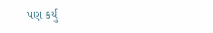પણ કર્યું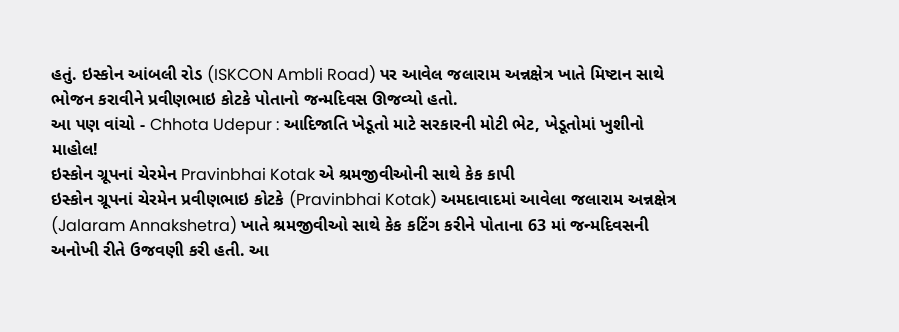હતું. ઇસ્કોન આંબલી રોડ (ISKCON Ambli Road) પર આવેલ જલારામ અન્નક્ષેત્ર ખાતે મિષ્ટાન સાથે ભોજન કરાવીને પ્રવીણભાઇ કોટકે પોતાનો જન્મદિવસ ઊજવ્યો હતો.
આ પણ વાંચો - Chhota Udepur : આદિજાતિ ખેડૂતો માટે સરકારની મોટી ભેટ, ખેડૂતોમાં ખુશીનો માહોલ!
ઇસ્કોન ગ્રૂપનાં ચેરમેન Pravinbhai Kotak એ શ્રમજીવીઓની સાથે કેક કાપી
ઇસ્કોન ગ્રૂપનાં ચેરમેન પ્રવીણભાઇ કોટકે (Pravinbhai Kotak) અમદાવાદમાં આવેલા જલારામ અન્નક્ષેત્ર (Jalaram Annakshetra) ખાતે શ્રમજીવીઓ સાથે કેક કટિંગ કરીને પોતાના 63 માં જન્મદિવસની અનોખી રીતે ઉજવણી કરી હતી. આ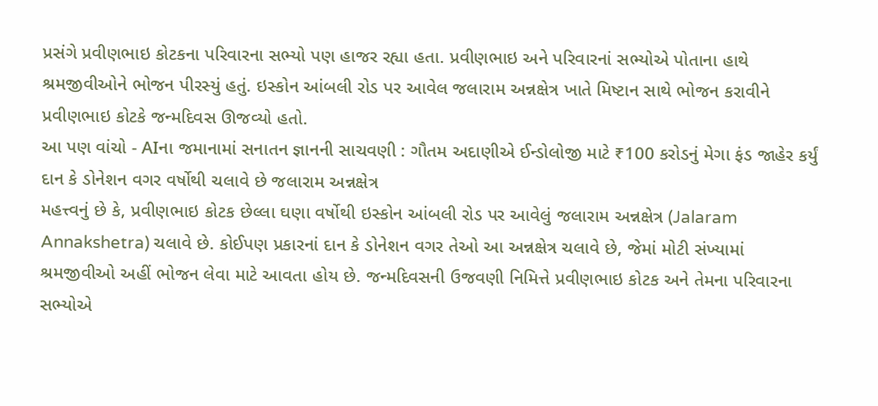પ્રસંગે પ્રવીણભાઇ કોટકના પરિવારના સભ્યો પણ હાજર રહ્યા હતા. પ્રવીણભાઇ અને પરિવારનાં સભ્યોએ પોતાના હાથે શ્રમજીવીઓને ભોજન પીરસ્યું હતું. ઇસ્કોન આંબલી રોડ પર આવેલ જલારામ અન્નક્ષેત્ર ખાતે મિષ્ટાન સાથે ભોજન કરાવીને પ્રવીણભાઇ કોટકે જન્મદિવસ ઊજવ્યો હતો.
આ પણ વાંચો - AIના જમાનામાં સનાતન જ્ઞાનની સાચવણી : ગૌતમ અદાણીએ ઈન્ડોલોજી માટે ₹100 કરોડનું મેગા ફંડ જાહેર કર્યું
દાન કે ડોનેશન વગર વર્ષોથી ચલાવે છે જલારામ અન્નક્ષેત્ર
મહત્ત્વનું છે કે, પ્રવીણભાઇ કોટક છેલ્લા ઘણા વર્ષોથી ઇસ્કોન આંબલી રોડ પર આવેલું જલારામ અન્નક્ષેત્ર (Jalaram Annakshetra) ચલાવે છે. કોઈપણ પ્રકારનાં દાન કે ડોનેશન વગર તેઓ આ અન્નક્ષેત્ર ચલાવે છે, જેમાં મોટી સંખ્યામાં શ્રમજીવીઓ અહીં ભોજન લેવા માટે આવતા હોય છે. જન્મદિવસની ઉજવણી નિમિત્તે પ્રવીણભાઇ કોટક અને તેમના પરિવારના સભ્યોએ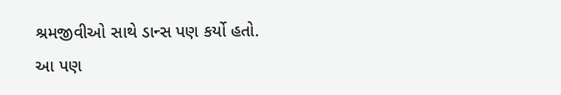શ્રમજીવીઓ સાથે ડાન્સ પણ કર્યો હતો.
આ પણ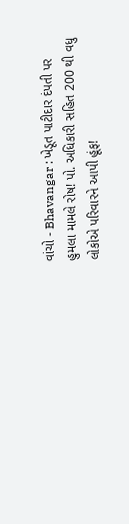વાંચો - Bhavangar : ખેડૂત પાટીદાર દંપતી પર હુમલા મામલે રોષ! પો. અધિકારી સહિત 200 થી વધુ લોકોએ પરિવારને આપી હૂંફ!